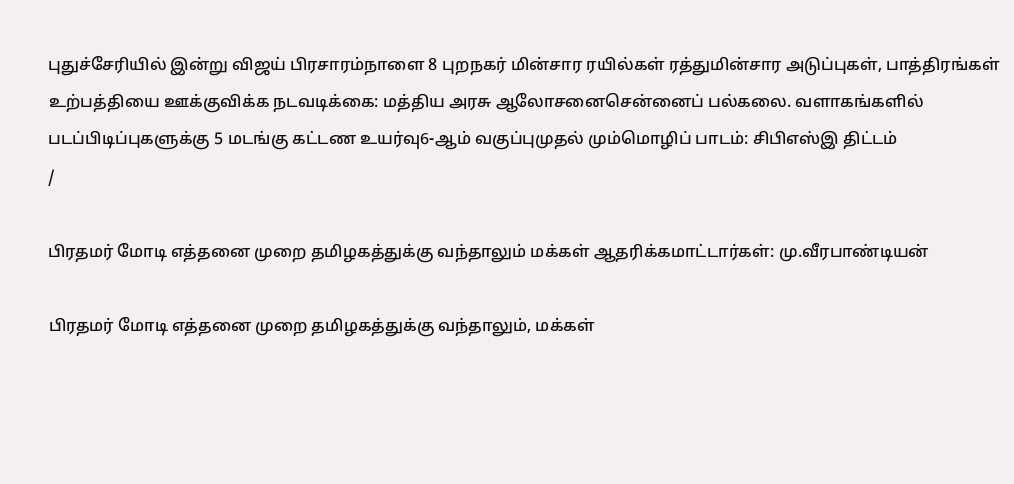புதுச்சேரியில் இன்று விஜய் பிரசாரம்நாளை 8 புறநகர் மின்சார ரயில்கள் ரத்துமின்சார அடுப்புகள், பாத்திரங்கள் உற்பத்தியை ஊக்குவிக்க நடவடிக்கை: மத்திய அரசு ஆலோசனைசென்னைப் பல்கலை. வளாகங்களில் படப்பிடிப்புகளுக்கு 5 மடங்கு கட்டண உயர்வு6-ஆம் வகுப்புமுதல் மும்மொழிப் பாடம்: சிபிஎஸ்இ திட்டம்
/

பிரதமர் மோடி எத்தனை முறை தமிழகத்துக்கு வந்தாலும் மக்கள் ஆதரிக்கமாட்டார்கள்: மு.வீரபாண்டியன்

பிரதமர் மோடி எத்தனை முறை தமிழகத்துக்கு வந்தாலும், மக்கள்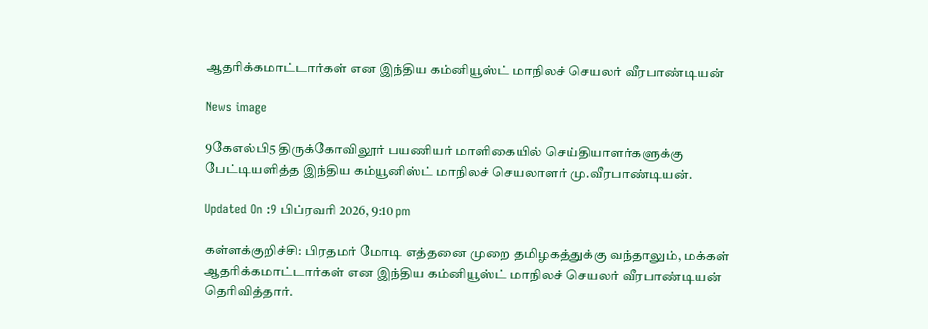ஆதரிக்கமாட்டார்கள் என இந்திய கம்னியூஸ்ட் மாநிலச் செயலர் வீரபாண்டியன்

News image

9கேஎல்பி5 திருக்கோவிலூர் பயணியர் மாளிகையில் செய்தியாளர்களுக்கு பேட்டியளித்த இந்திய கம்யூனிஸ்ட் மாநிலச் செயலாளர் மு.வீரபாண்டியன்.

Updated On :9 பிப்ரவரி 2026, 9:10 pm

கள்ளக்குறிச்சி: பிரதமர் மோடி எத்தனை முறை தமிழகத்துக்கு வந்தாலும், மக்கள் ஆதரிக்கமாட்டார்கள் என இந்திய கம்னியூஸ்ட் மாநிலச் செயலர் வீரபாண்டியன் தெரிவித்தார்.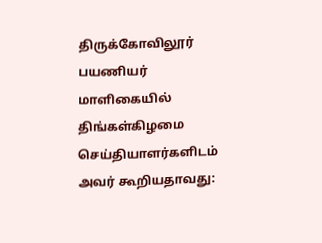திருக்கோவிலூர் பயணியர் மாளிகையில் திங்கள்கிழமை செய்தியாளர்களிடம் அவர் கூறியதாவது: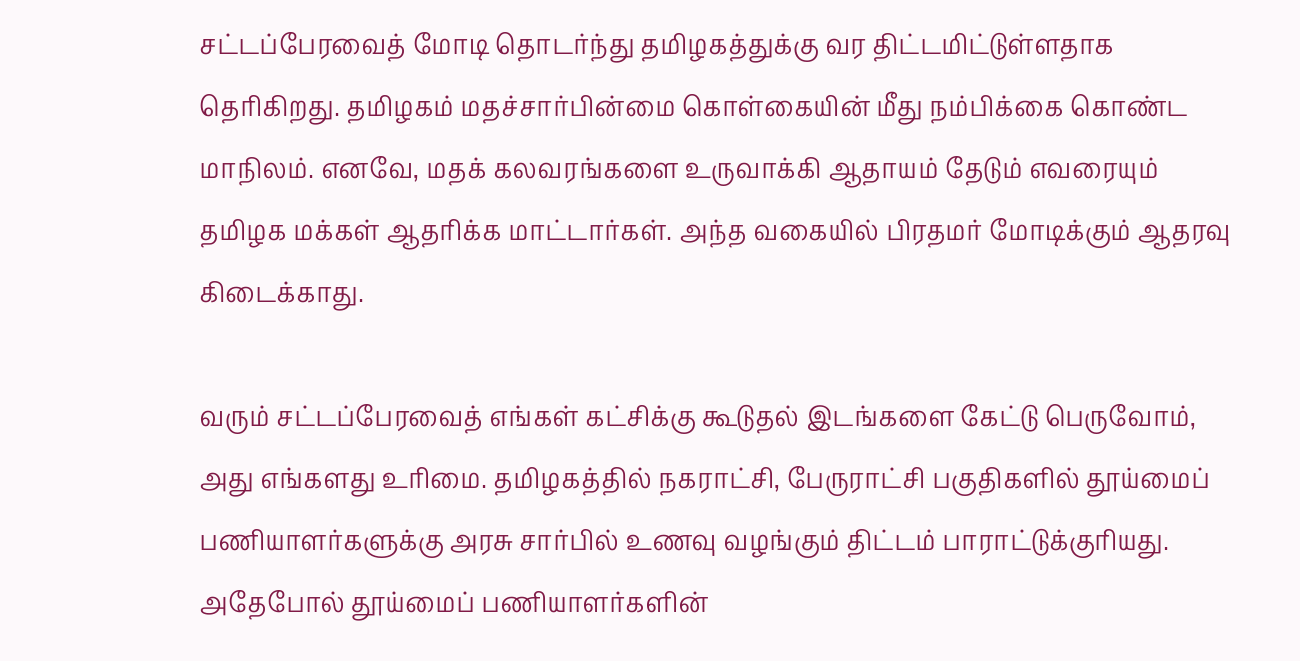சட்டப்பேரவைத் மோடி தொடர்ந்து தமிழகத்துக்கு வர திட்டமிட்டுள்ளதாக தெரிகிறது. தமிழகம் மதச்சார்பின்மை கொள்கையின் மீது நம்பிக்கை கொண்ட மாநிலம். எனவே, மதக் கலவரங்களை உருவாக்கி ஆதாயம் தேடும் எவரையும் தமிழக மக்கள் ஆதரிக்க மாட்டார்கள். அந்த வகையில் பிரதமர் மோடிக்கும் ஆதரவு கிடைக்காது.

வரும் சட்டப்பேரவைத் எங்கள் கட்சிக்கு கூடுதல் இடங்களை கேட்டு பெருவோம், அது எங்களது உரிமை. தமிழகத்தில் நகராட்சி, பேருராட்சி பகுதிகளில் தூய்மைப் பணியாளர்களுக்கு அரசு சார்பில் உணவு வழங்கும் திட்டம் பாராட்டுக்குரியது. அதேபோல் தூய்மைப் பணியாளர்களின்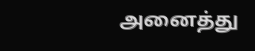அனைத்து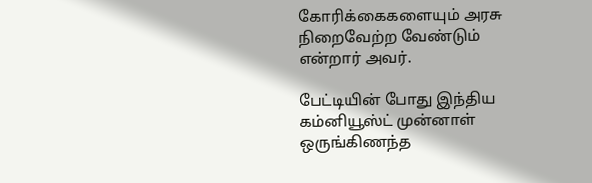கோரிக்கைகளையும் அரசு நிறைவேற்ற வேண்டும் என்றார் அவர்.

பேட்டியின் போது இந்திய கம்னியூஸ்ட் முன்னாள் ஒருங்கிணந்த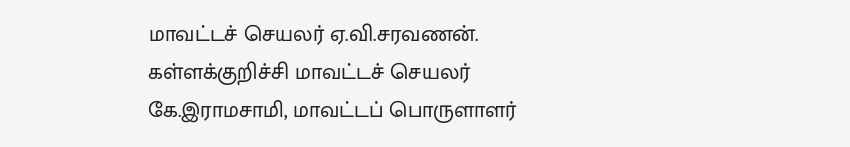மாவட்டச் செயலர் ஏ.வி.சரவணன். கள்ளக்குறிச்சி மாவட்டச் செயலர் கே.இராமசாமி, மாவட்டப் பொருளாளர்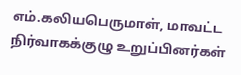எம்.கலியபெருமாள், மாவட்ட நிர்வாகக்குழு உறுப்பினர்கள்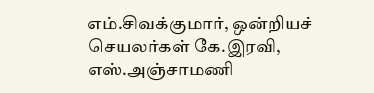எம்.சிவக்குமார், ஒன்றியச் செயலர்கள் கே.இரவி, எஸ்.அஞ்சாமணி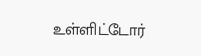உள்ளிட்டோர்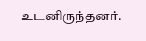உடனிருந்தனர்.